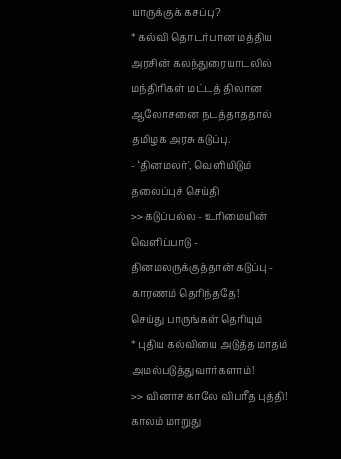யாருக்குக் கசப்பு?
* கல்வி தொடர்பான மத்திய அரசின் கலந்துரையாடலில் மந்திரிகள் மட்டத் திலான ஆலோசனை நடத்தாததால் தமிழக அரசு கடுப்பு.
- ‘தினமலர்', வெளியிடும்
தலைப்புச் செய்தி
>> கடுப்பல்ல - உரிமையின் வெளிப்பாடு - தினமலருக்குத்தான் கடுப்பு - காரணம் தெரிந்ததே!
செய்து பாருங்கள் தெரியும்
* புதிய கல்வியை அடுத்த மாதம் அமல்படுத்துவார்களாம்!
>> வினாச காலே விபரீத புத்தி!
காலம் மாறுது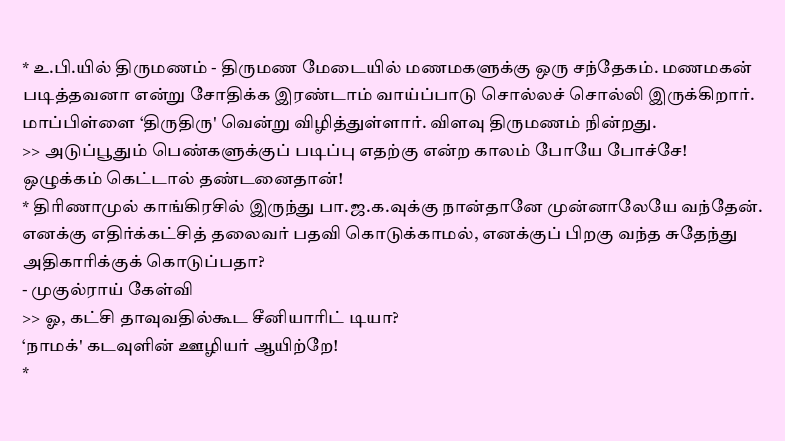* உ.பி.யில் திருமணம் - திருமண மேடையில் மணமகளுக்கு ஒரு சந்தேகம். மணமகன் படித்தவனா என்று சோதிக்க இரண்டாம் வாய்ப்பாடு சொல்லச் சொல்லி இருக்கிறார். மாப்பிள்ளை ‘திருதிரு' வென்று விழித்துள்ளார். விளவு திருமணம் நின்றது.
>> அடுப்பூதும் பெண்களுக்குப் படிப்பு எதற்கு என்ற காலம் போயே போச்சே!
ஒழுக்கம் கெட்டால் தண்டனைதான்!
* திரிணாமுல் காங்கிரசில் இருந்து பா.ஜ.க.வுக்கு நான்தானே முன்னாலேயே வந்தேன். எனக்கு எதிர்க்கட்சித் தலைவர் பதவி கொடுக்காமல், எனக்குப் பிறகு வந்த சுதேந்து அதிகாரிக்குக் கொடுப்பதா?
- முகுல்ராய் கேள்வி
>> ஓ, கட்சி தாவுவதில்கூட சீனியாரிட் டியா?
‘நாமக்' கடவுளின் ஊழியர் ஆயிற்றே!
*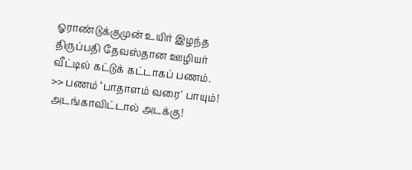ஓராண்டுக்குமுன் உயிர் இழந்த திருப்பதி தேவஸ்தான ஊழியர் வீட்டில் கட்டுக் கட்டாகப் பணம்.
>> பணம் ‘பாதாளம் வரை' பாயும்!
அடங்காவிட்டால் அடக்கு!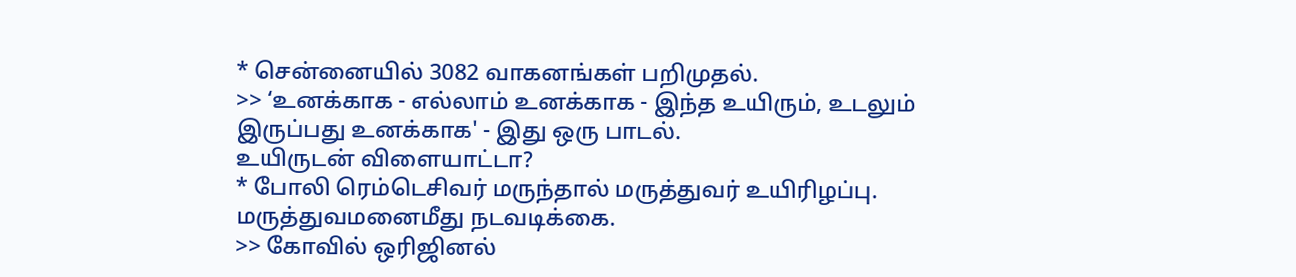* சென்னையில் 3082 வாகனங்கள் பறிமுதல்.
>> ‘உனக்காக - எல்லாம் உனக்காக - இந்த உயிரும், உடலும் இருப்பது உனக்காக' - இது ஒரு பாடல்.
உயிருடன் விளையாட்டா?
* போலி ரெம்டெசிவர் மருந்தால் மருத்துவர் உயிரிழப்பு. மருத்துவமனைமீது நடவடிக்கை.
>> கோவில் ஒரிஜினல்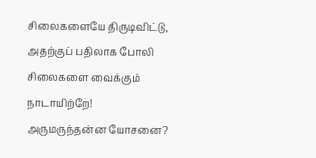சிலைகளையே திருடிவிட்டு, அதற்குப் பதிலாக போலி சிலைகளை வைக்கும் நாடாயிற்றே!
அருமருந்தன்ன யோசனை?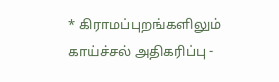* கிராமப்புறங்களிலும் காய்ச்சல் அதிகரிப்பு -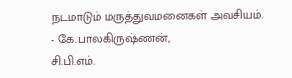நடமாடும் மருத்துவமனைகள் அவசியம்.
- கே.பாலகிருஷ்ணன்,
சி.பி.எம்.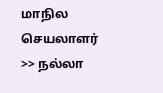மாநில செயலாளர்
>> நல்லா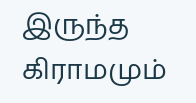இருந்த கிராமமும்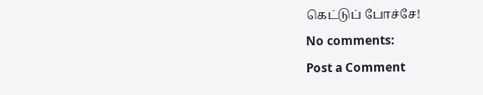கெட்டுப் போச்சே!
No comments:
Post a Comment